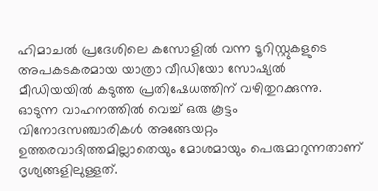ഹിമാചൽ പ്രദേശിലെ കസോളിൽ വന്ന ടൂറിസ്റ്റുകളുടെ അപകടകരമായ യാത്രാ വീഡിയോ സോഷ്യൽ മീഡിയയിൽ കടുത്ത പ്രതിഷേധത്തിന് വഴിതുറക്കുന്നു. ഓടുന്ന വാഹനത്തിൽ വെച്ച് ഒരു കൂട്ടം വിനോദസഞ്ചാരികൾ അങ്ങേയറ്റം ഉത്തരവാദിത്തമില്ലാതെയും മോശമായും പെരുമാറുന്നതാണ് ദൃശ്യങ്ങളിലുള്ളത്.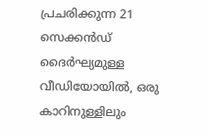പ്രചരിക്കുന്ന 21 സെക്കൻഡ് ദൈർഘ്യമുള്ള വീഡിയോയിൽ, ഒരു കാറിനുള്ളിലും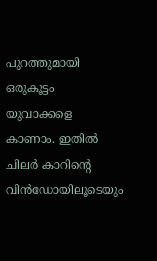പുറത്തുമായി ഒരുകൂട്ടം യുവാക്കളെ കാണാം. ഇതിൽ ചിലർ കാറിന്റെ വിൻഡോയിലൂടെയും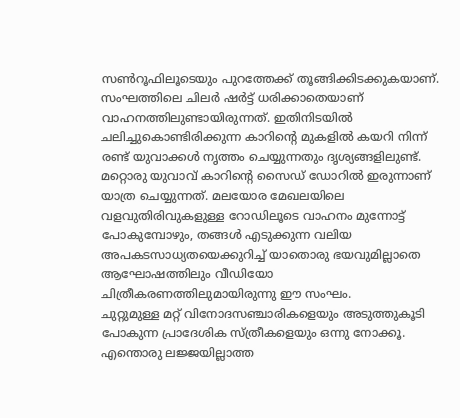സൺറൂഫിലൂടെയും പുറത്തേക്ക് തൂങ്ങിക്കിടക്കുകയാണ്. സംഘത്തിലെ ചിലർ ഷർട്ട് ധരിക്കാതെയാണ് വാഹനത്തിലുണ്ടായിരുന്നത്. ഇതിനിടയിൽ ചലിച്ചുകൊണ്ടിരിക്കുന്ന കാറിന്റെ മുകളിൽ കയറി നിന്ന് രണ്ട് യുവാക്കൾ നൃത്തം ചെയ്യുന്നതും ദൃശ്യങ്ങളിലുണ്ട്.
മറ്റൊരു യുവാവ് കാറിന്റെ സൈഡ് ഡോറിൽ ഇരുന്നാണ് യാത്ര ചെയ്യുന്നത്. മലയോര മേഖലയിലെ വളവുതിരിവുകളുള്ള റോഡിലൂടെ വാഹനം മുന്നോട്ട് പോകുമ്പോഴും, തങ്ങൾ എടുക്കുന്ന വലിയ അപകടസാധ്യതയെക്കുറിച്ച് യാതൊരു ഭയവുമില്ലാതെ ആഘോഷത്തിലും വീഡിയോ ചിത്രീകരണത്തിലുമായിരുന്നു ഈ സംഘം.
ചുറ്റുമുള്ള മറ്റ് വിനോദസഞ്ചാരികളെയും അടുത്തുകൂടി പോകുന്ന പ്രാദേശിക സ്ത്രീകളെയും ഒന്നു നോക്കൂ. എന്തൊരു ലജ്ജയില്ലാത്ത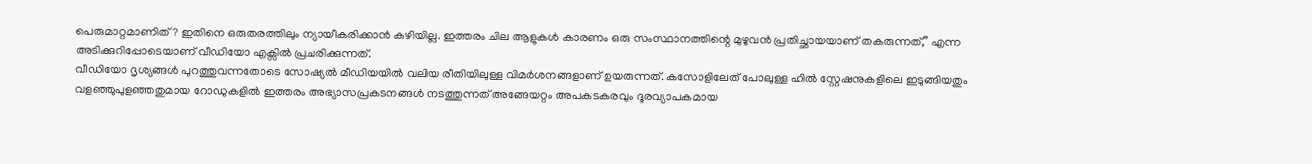പെരുമാറ്റമാണിത്? ഇതിനെ ഒരുതരത്തിലും ന്യായീകരിക്കാൻ കഴിയില്ല. ഇത്തരം ചില ആളുകൾ കാരണം ഒരു സംസ്ഥാനത്തിന്റെ മുഴുവൻ പ്രതിച്ഛായയാണ് തകരുന്നത്,” എന്ന അടിക്കുറിപ്പോടെയാണ് വീഡിയോ എക്സിൽ പ്രചരിക്കുന്നത്.
വീഡിയോ ദൃശ്യങ്ങൾ പുറത്തുവന്നതോടെ സോഷ്യൽ മീഡിയയിൽ വലിയ രീതിയിലുള്ള വിമർശനങ്ങളാണ് ഉയരുന്നത്. കസോളിലേത് പോലുള്ള ഹിൽ സ്റ്റേഷനുകളിലെ ഇടുങ്ങിയതും വളഞ്ഞുപുളഞ്ഞതുമായ റോഡുകളിൽ ഇത്തരം അഭ്യാസപ്രകടനങ്ങൾ നടത്തുന്നത് അങ്ങേയറ്റം അപകടകരവും ദൂരവ്യാപകമായ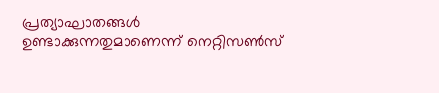പ്രത്യാഘാതങ്ങൾ ഉണ്ടാക്കുന്നതുമാണെന്ന് നെറ്റിസൺസ്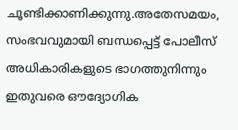ചൂണ്ടിക്കാണിക്കുന്നു.അതേസമയം, സംഭവവുമായി ബന്ധപ്പെട്ട് പോലീസ് അധികാരികളുടെ ഭാഗത്തുനിന്നും ഇതുവരെ ഔദ്യോഗിക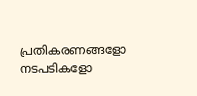പ്രതികരണങ്ങളോ നടപടികളോ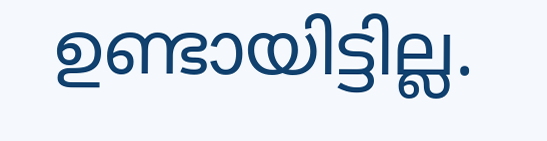ഉണ്ടായിട്ടില്ല.